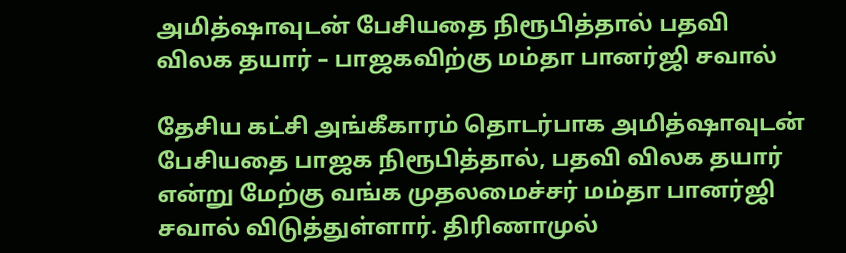அமித்ஷாவுடன் பேசியதை நிரூபித்தால் பதவி விலக தயார் – பாஜகவிற்கு மம்தா பானர்ஜி சவால்

தேசிய கட்சி அங்கீகாரம் தொடர்பாக அமித்ஷாவுடன் பேசியதை பாஜக நிரூபித்தால், பதவி விலக தயார் என்று மேற்கு வங்க முதலமைச்சர் மம்தா பானர்ஜி சவால் விடுத்துள்ளார். திரிணாமுல்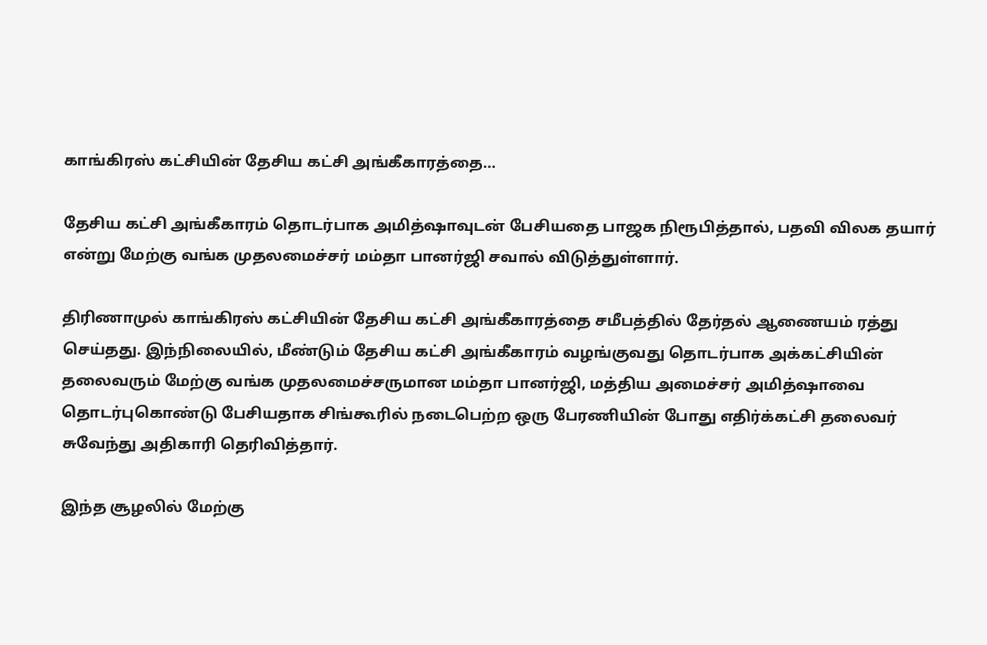காங்கிரஸ் கட்சியின் தேசிய கட்சி அங்கீகாரத்தை…

தேசிய கட்சி அங்கீகாரம் தொடர்பாக அமித்ஷாவுடன் பேசியதை பாஜக நிரூபித்தால், பதவி விலக தயார் என்று மேற்கு வங்க முதலமைச்சர் மம்தா பானர்ஜி சவால் விடுத்துள்ளார்.

திரிணாமுல் காங்கிரஸ் கட்சியின் தேசிய கட்சி அங்கீகாரத்தை சமீபத்தில் தேர்தல் ஆணையம் ரத்து செய்தது. இந்நிலையில், மீண்டும் தேசிய கட்சி அங்கீகாரம் வழங்குவது தொடர்பாக அக்கட்சியின் தலைவரும் மேற்கு வங்க முதலமைச்சருமான மம்தா பானர்ஜி, மத்திய அமைச்சர் அமித்ஷாவை தொடர்புகொண்டு பேசியதாக சிங்கூரில் நடைபெற்ற ஒரு பேரணியின் போது எதிர்க்கட்சி தலைவர் சுவேந்து அதிகாரி தெரிவித்தார்.

இந்த சூழலில் மேற்கு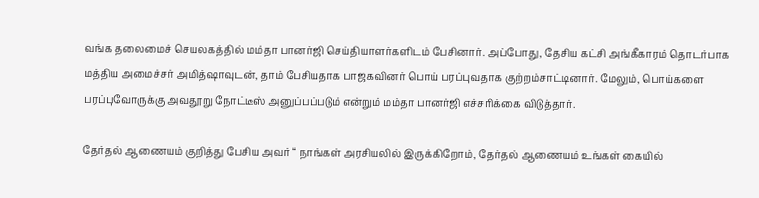வங்க தலைமைச் செயலகத்தில் மம்தா பானர்ஜி செய்தியாளர்களிடம் பேசினார். அப்போது, தேசிய கட்சி அங்கீகாரம் தொடர்பாக மத்திய அமைச்சர் அமித்ஷாவுடன், தாம் பேசியதாக பாஜகவினர் பொய் பரப்புவதாக குற்றம்சாட்டினார். மேலும், பொய்களை பரப்புவோருக்கு அவதூறு நோட்டீஸ் அனுப்பப்படும் என்றும் மம்தா பானர்ஜி எச்சரிக்கை விடுத்தார்.

தேர்தல் ஆணையம் குறித்து பேசிய அவர் “ நாங்கள் அரசியலில் இருக்கிறோம், தேர்தல் ஆணையம் உங்கள் கையில்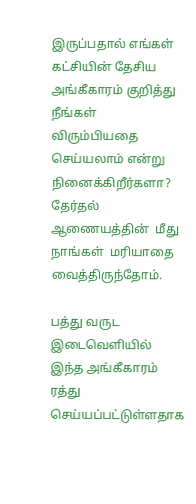இருப்பதால் எங்கள் கட்சியின் தேசிய அங்கீகாரம் குறித்து நீங்கள் விரும்பியதை செய்யலாம் என்று நினைக்கிறீர்களா? தேர்தல் ஆணையத்தின்  மீது நாங்கள்  மரியாதை வைத்திருந்தோம்.

பத்து வருட இடைவெளியில்  இந்த அங்கீகாரம் ரத்து செய்யப்பட்டுள்ளதாக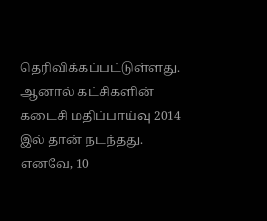தெரிவிக்கப்பட்டுள்ளது. ஆனால் கட்சிகளின் கடைசி மதிப்பாய்வு 2014 இல் தான் நடந்தது. எனவே, 10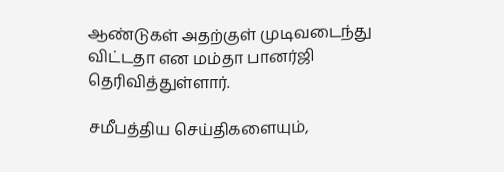ஆண்டுகள் அதற்குள் முடிவடைந்து விட்டதா என மம்தா பானர்ஜி தெரிவித்துள்ளார்.

சமீபத்திய செய்திகளையும்,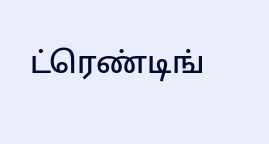ட்ரெண்டிங்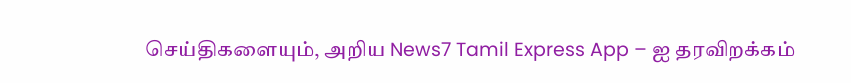செய்திகளையும், அறிய News7 Tamil Express App – ஐ தரவிறக்கம்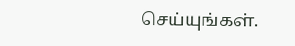செய்யுங்கள்.